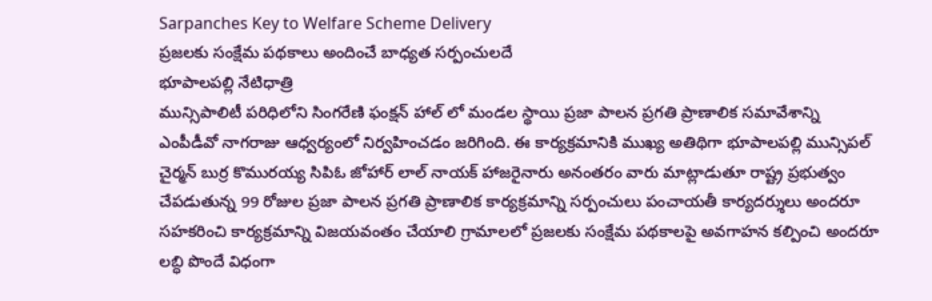Sarpanches Key to Welfare Scheme Delivery
ప్రజలకు సంక్షేమ పథకాలు అందించే బాధ్యత సర్పంచులదే
భూపాలపల్లి నేటిధాత్రి
మున్సిపాలిటీ పరిధిలోని సింగరేణి ఫంక్షన్ హాల్ లో మండల స్థాయి ప్రజా పాలన ప్రగతి ప్రాణాలిక సమావేశాన్ని ఎంపీడీవో నాగరాజు ఆధ్వర్యంలో నిర్వహించడం జరిగింది. ఈ కార్యక్రమానికి ముఖ్య అతిథిగా భూపాలపల్లి మున్సిపల్ చైర్మన్ బుర్ర కొమురయ్య సిపిఓ జోహార్ లాల్ నాయక్ హాజరైనారు అనంతరం వారు మాట్లాడుతూ రాష్ట్ర ప్రభుత్వం చేపడుతున్న 99 రోజుల ప్రజా పాలన ప్రగతి ప్రాణాలిక కార్యక్రమాన్ని సర్పంచులు పంచాయతీ కార్యదర్శులు అందరూ సహకరించి కార్యక్రమాన్ని విజయవంతం చేయాలి గ్రామాలలో ప్రజలకు సంక్షేమ పథకాలపై అవగాహన కల్పించి అందరూ లబ్ధి పొందే విధంగా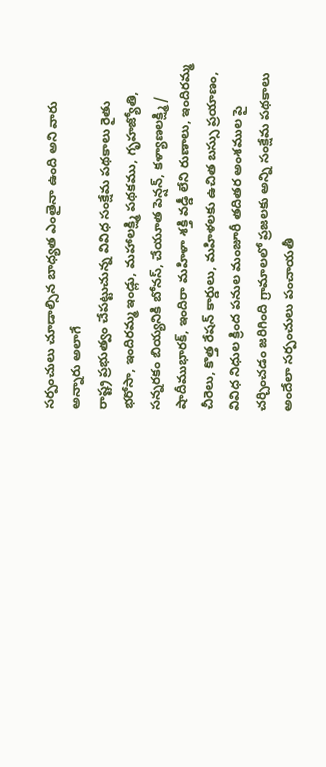సర్పంచులు చూడాల్సిన బాధ్యత ఎంతైనా ఉంది అని వారు అన్నారు అలాగే
రాష్ట్ర ప్రభుత్వం చేపట్టుచున్న వివిధ సంక్షేమ పథకాలు రైతు భరోసా, ఇందిరమ్మ ఇండ్లు, మహాలక్ష్మి పథకము, గృహజ్యోతి, సన్నరకం బియ్యనికి బోనస్, చేయూత పెన్షన్, కళ్యాణలక్ష్మి/ షాదీముభారక్, ఇందిరా మహిళా శక్తి వడ్డీ లేని రుణాలు, ఇందిరమ్మ చీరెలు, కొత్త రేషన్ కార్డులు, మహిళలకు ఉచిత బస్సు ప్రయాణం, వివిధ నిధుల క్రింద పనుల మంజూరీ తదితర అంశముల పై చర్చించడం జరిగింది గ్రామాలలో ప్రజలకు అన్ని సంక్షేమ పథకాలు అందేలా సర్పంచులు పంచాయతీ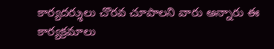కార్యదర్శులు చొరవ చూపాలని వారు అన్నారు ఈ కార్యక్రమాలు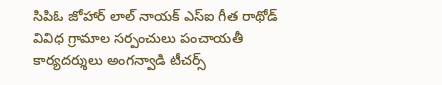సిపిఓ జోహార్ లాల్ నాయక్ ఎస్ఐ గీత రాథోడ్ వివిధ గ్రామాల సర్పంచులు పంచాయతీ కార్యదర్శులు అంగన్వాడి టీచర్స్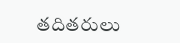తదితరులు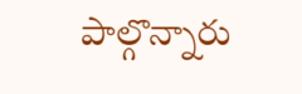పాల్గొన్నారు